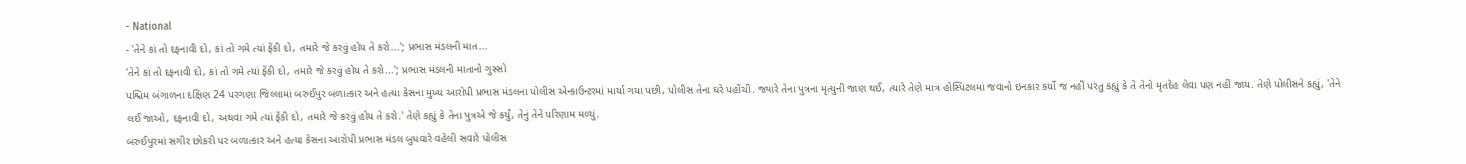- National
- 'તેને કાં તો દફનાવી દો, કાં તો ગમે ત્યાં ફેંકી દો, તમારે જે કરવું હોય તે કરો...'; પ્રભાસ મંડલની માત...
'તેને કાં તો દફનાવી દો, કાં તો ગમે ત્યાં ફેંકી દો, તમારે જે કરવું હોય તે કરો...'; પ્રભાસ મંડલની માતાનો ગુસ્સો
પશ્ચિમ બંગાળના દક્ષિણ 24 પરગણા જિલ્લામાં બરુઈપુર બળાત્કાર અને હત્યા કેસના મુખ્ય આરોપી પ્રભાસ મંડલના પોલીસ એન્કાઉન્ટરમાં માર્યા ગયા પછી, પોલીસ તેના ઘરે પહોંચી. જ્યારે તેના પુત્રના મૃત્યુની જાણ થઈ, ત્યારે તેણે માત્ર હોસ્પિટલમાં જવાનો ઇનકાર કર્યો જ નહીં પરંતુ કહ્યું કે તે તેનો મૃતદેહ લેવા પણ નહીં જાય. તેણે પોલીસને કહ્યું, 'તેને લઈ જાઓ, દફનાવી દો, અથવા ગમે ત્યાં ફેંકી દો, તમારે જે કરવું હોય તે કરો.' તેણે કહ્યું કે તેના પુત્રએ જે કર્યું, તેનું તેને પરિણામ મળ્યું.
બરુઈપુરમાં સગીર છોકરી પર બળાત્કાર અને હત્યા કેસના આરોપી પ્રભાસ મંડલ બુધવારે વહેલી સવારે પોલીસ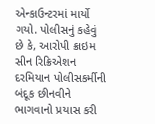એન્કાઉન્ટરમાં માર્યો ગયો. પોલીસનું કહેવું છે કે, આરોપી ક્રાઇમ સીન રિક્રિએશન દરમિયાન પોલીસકર્મીની બંદૂક છીનવીને ભાગવાનો પ્રયાસ કરી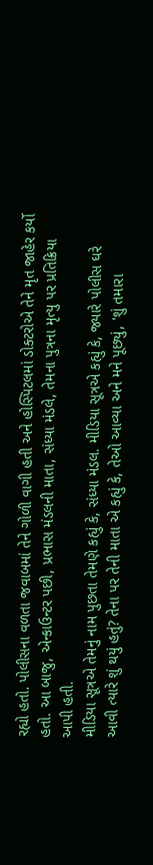રહ્યો હતો. પોલીસના વળતા જવાબમાં તેને ગોળી વાગી હતી અને હોસ્પિટલમાં ડોક્ટરોએ તેને મૃત જાહેર કર્યો હતો. આ બાજુ, એન્કાઉન્ટર પછી, પ્રભાસ મંડલની માતા, સંધ્યા મંડલે, તેમના પુત્રના મૃત્યુ પર પ્રતિક્રિયા આપી હતી.
મીડિયા સૂત્રએ તેમનું નામ પુછતા તેમણે કહ્યું કે, સંધ્યા મંડલ. મીડિયા સૂત્રએ કહ્યું કે, જ્યારે પોલીસ ઘરે આવી ત્યારે શું થયું હતું? તેના પર તેની માતા એ કહ્યું કે, તેઓ આવ્યા અને મને પૂછ્યું, 'શું તમારા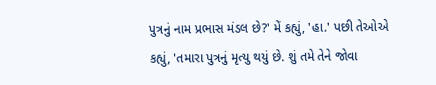પુત્રનું નામ પ્રભાસ મંડલ છે?' મેં કહ્યું, 'હા.' પછી તેઓએ કહ્યું, 'તમારા પુત્રનું મૃત્યુ થયું છે. શું તમે તેને જોવા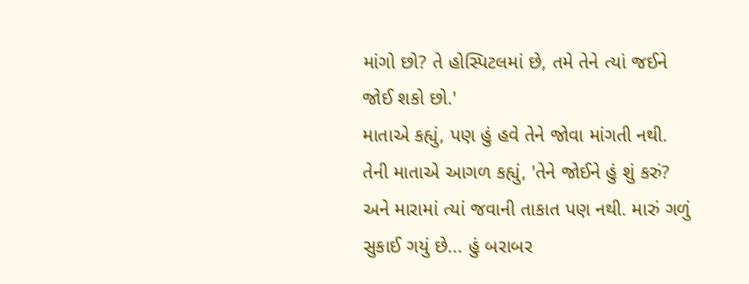માંગો છો? તે હોસ્પિટલમાં છે, તમે તેને ત્યાં જઈને જોઈ શકો છો.'
માતાએ કહ્યું, પણ હું હવે તેને જોવા માંગતી નથી. તેની માતાએ આગળ કહ્યું, 'તેને જોઈને હું શું કરું? અને મારામાં ત્યાં જવાની તાકાત પણ નથી. મારું ગળું સુકાઈ ગયું છે... હું બરાબર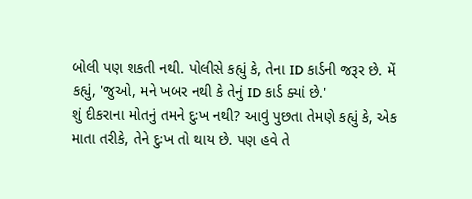બોલી પણ શકતી નથી. પોલીસે કહ્યું કે, તેના ID કાર્ડની જરૂર છે. મેં કહ્યું, 'જુઓ, મને ખબર નથી કે તેનું ID કાર્ડ ક્યાં છે.'
શું દીકરાના મોતનું તમને દુઃખ નથી? આવું પુછતા તેમણે કહ્યું કે, એક માતા તરીકે, તેને દુઃખ તો થાય છે. પણ હવે તે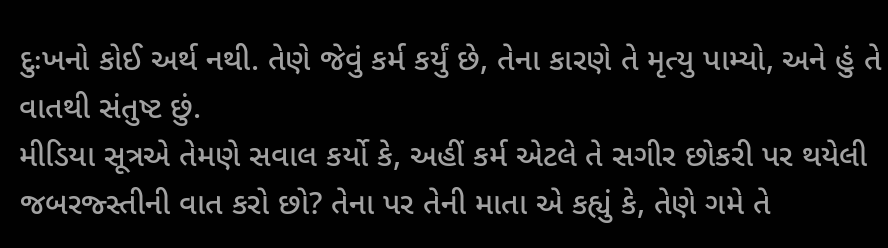દુઃખનો કોઈ અર્થ નથી. તેણે જેવું કર્મ કર્યું છે, તેના કારણે તે મૃત્યુ પામ્યો, અને હું તે વાતથી સંતુષ્ટ છું.
મીડિયા સૂત્રએ તેમણે સવાલ કર્યો કે, અહીં કર્મ એટલે તે સગીર છોકરી પર થયેલી જબરજ્સ્તીની વાત કરો છો? તેના પર તેની માતા એ કહ્યું કે, તેણે ગમે તે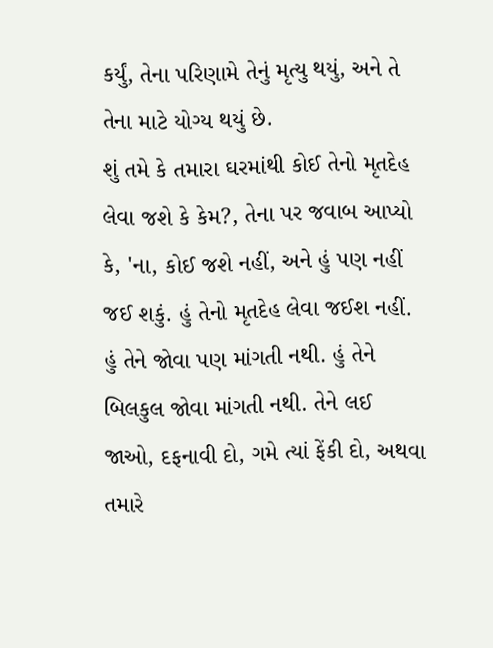કર્યું, તેના પરિણામે તેનું મૃત્યુ થયું, અને તે તેના માટે યોગ્ય થયું છે.
શું તમે કે તમારા ઘરમાંથી કોઈ તેનો મૃતદેહ લેવા જશે કે કેમ?, તેના પર જવાબ આપ્યો કે, 'ના, કોઈ જશે નહીં, અને હું પણ નહીં જઈ શકું. હું તેનો મૃતદેહ લેવા જઈશ નહીં. હું તેને જોવા પણ માંગતી નથી. હું તેને બિલકુલ જોવા માંગતી નથી. તેને લઈ જાઓ, દફનાવી દો, ગમે ત્યાં ફેંકી દો, અથવા તમારે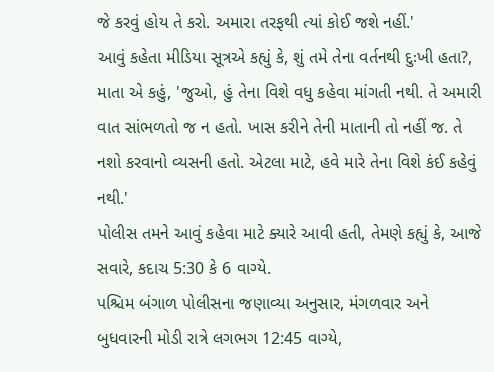જે કરવું હોય તે કરો. અમારા તરફથી ત્યાં કોઈ જશે નહીં.'
આવું કહેતા મીડિયા સૂત્રએ કહ્યું કે, શું તમે તેના વર્તનથી દુઃખી હતા?, માતા એ કહું, 'જુઓ, હું તેના વિશે વધુ કહેવા માંગતી નથી. તે અમારી વાત સાંભળતો જ ન હતો. ખાસ કરીને તેની માતાની તો નહીં જ. તે નશો કરવાનો વ્યસની હતો. એટલા માટે, હવે મારે તેના વિશે કંઈ કહેવું નથી.'
પોલીસ તમને આવું કહેવા માટે ક્યારે આવી હતી, તેમણે કહ્યું કે, આજે સવારે, કદાચ 5:30 કે 6 વાગ્યે.
પશ્ચિમ બંગાળ પોલીસના જણાવ્યા અનુસાર, મંગળવાર અને બુધવારની મોડી રાત્રે લગભગ 12:45 વાગ્યે,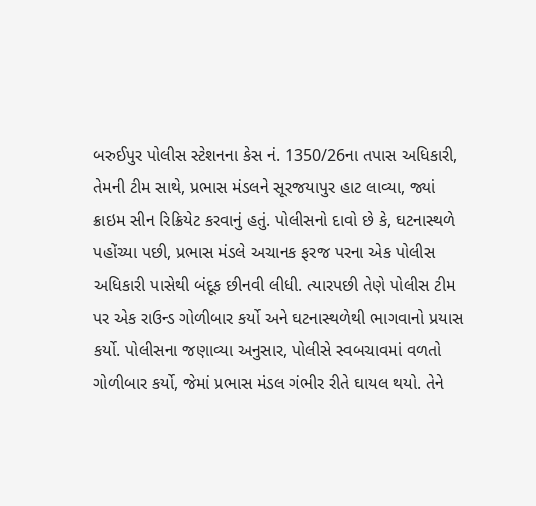બરુઈપુર પોલીસ સ્ટેશનના કેસ નં. 1350/26ના તપાસ અધિકારી, તેમની ટીમ સાથે, પ્રભાસ મંડલને સૂરજયાપુર હાટ લાવ્યા, જ્યાં ક્રાઇમ સીન રિક્રિયેટ કરવાનું હતું. પોલીસનો દાવો છે કે, ઘટનાસ્થળે પહોંચ્યા પછી, પ્રભાસ મંડલે અચાનક ફરજ પરના એક પોલીસ અધિકારી પાસેથી બંદૂક છીનવી લીધી. ત્યારપછી તેણે પોલીસ ટીમ પર એક રાઉન્ડ ગોળીબાર કર્યો અને ઘટનાસ્થળેથી ભાગવાનો પ્રયાસ કર્યો. પોલીસના જણાવ્યા અનુસાર, પોલીસે સ્વબચાવમાં વળતો ગોળીબાર કર્યો, જેમાં પ્રભાસ મંડલ ગંભીર રીતે ઘાયલ થયો. તેને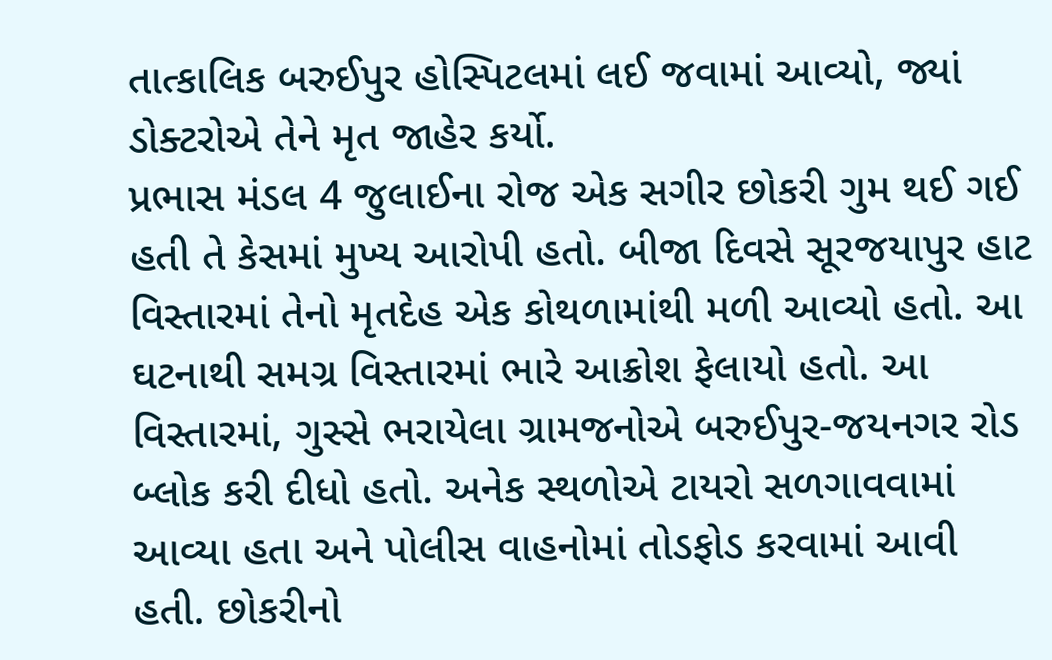તાત્કાલિક બરુઈપુર હોસ્પિટલમાં લઈ જવામાં આવ્યો, જ્યાં ડોક્ટરોએ તેને મૃત જાહેર કર્યો.
પ્રભાસ મંડલ 4 જુલાઈના રોજ એક સગીર છોકરી ગુમ થઈ ગઈ હતી તે કેસમાં મુખ્ય આરોપી હતો. બીજા દિવસે સૂરજયાપુર હાટ વિસ્તારમાં તેનો મૃતદેહ એક કોથળામાંથી મળી આવ્યો હતો. આ ઘટનાથી સમગ્ર વિસ્તારમાં ભારે આક્રોશ ફેલાયો હતો. આ વિસ્તારમાં, ગુસ્સે ભરાયેલા ગ્રામજનોએ બરુઈપુર-જયનગર રોડ બ્લોક કરી દીધો હતો. અનેક સ્થળોએ ટાયરો સળગાવવામાં આવ્યા હતા અને પોલીસ વાહનોમાં તોડફોડ કરવામાં આવી હતી. છોકરીનો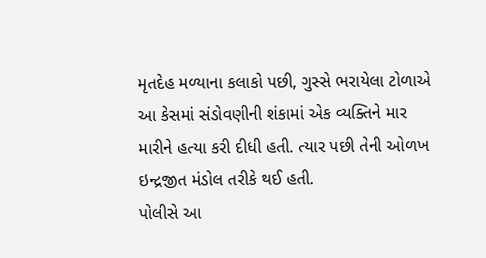મૃતદેહ મળ્યાના કલાકો પછી, ગુસ્સે ભરાયેલા ટોળાએ આ કેસમાં સંડોવણીની શંકામાં એક વ્યક્તિને માર મારીને હત્યા કરી દીધી હતી. ત્યાર પછી તેની ઓળખ ઇન્દ્રજીત મંડોલ તરીકે થઈ હતી.
પોલીસે આ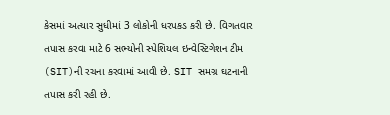કેસમાં અત્યાર સુધીમાં 3 લોકોની ધરપકડ કરી છે. વિગતવાર તપાસ કરવા માટે 6 સભ્યોની સ્પેશિયલ ઇન્વેસ્ટિગેશન ટીમ (SIT)ની રચના કરવામાં આવી છે. SIT સમગ્ર ઘટનાની તપાસ કરી રહી છે.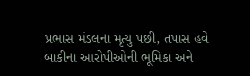પ્રભાસ મંડલના મૃત્યુ પછી, તપાસ હવે બાકીના આરોપીઓની ભૂમિકા અને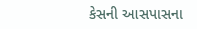કેસની આસપાસના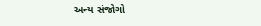અન્ય સંજોગો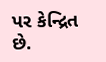પર કેન્દ્રિત છે.